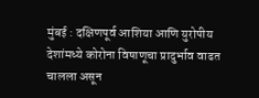मुंबई : दक्षिणपूर्व आशिया आणि युरोपीय देशांमध्ये कोरोना विषाणूचा प्रादुर्भाव वाढत चालला असून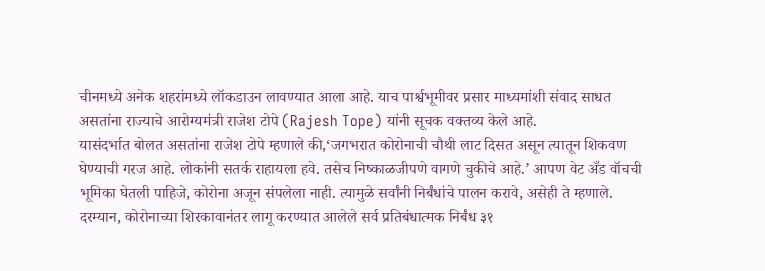चीनमध्ये अनेक शहरांमध्ये लॉकडाउन लावण्यात आला आहे. याच पार्श्वभूमीवर प्रसार माध्यमांशी संवाद साधत असतांना राज्याचे आरोग्यमंत्री राजेश टोपे (Rajesh Tope) यांनी सूचक वक्तव्य केले आहे.
यासंदर्भात बोलत असतांना राजेश टोपे म्हणाले की,‘जगभरात कोरोनाची चौथी लाट दिसत असून त्यातून शिकवण घेण्याची गरज आहे. लोकांनी सतर्क राहायला हवे. तसेच निष्काळजीपणे वागणे चुकीचे आहे.’ आपण वेट अँड वॉचची भूमिका घेतली पाहिजे, कोरोना अजून संपलेला नाही. त्यामुळे सर्वांनी निर्बंधांचे पालन करावे, असेही ते म्हणाले.
दरम्यान, कोरोनाच्या शिरकावानंतर लागू करण्यात आलेले सर्व प्रतिबंधात्मक निर्बंध ३१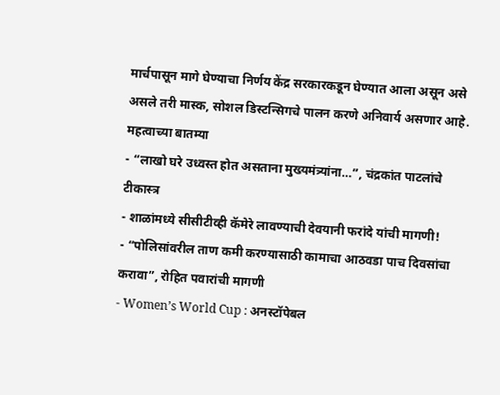मार्चपासून मागे घेण्याचा निर्णय केंद्र सरकारकडून घेण्यात आला असून असे असले तरी मास्क, सोशल डिस्टन्सिगचे पालन करणे अनिवार्य असणार आहे.
महत्वाच्या बातम्या
- “लाखो घरे उध्वस्त होत असताना मुख्यमंत्र्यांना…”, चंद्रकांत पाटलांचे टीकास्त्र
- शाळांमध्ये सीसीटीव्ही कॅमेरे लावण्याची देवयानी फरांदे यांची मागणी!
- “पोलिसांवरील ताण कमी करण्यासाठी कामाचा आठवडा पाच दिवसांचा करावा”, रोहित पवारांची मागणी
- Women’s World Cup : अनस्टॉपेबल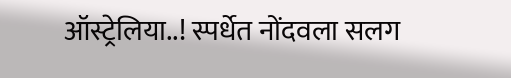ऑस्ट्रेलिया..! स्पर्धेत नोंदवला सलग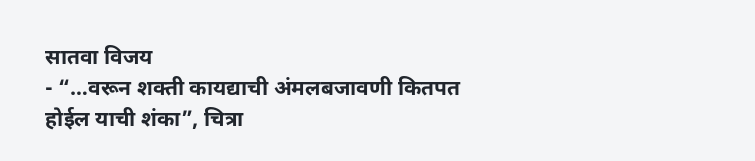सातवा विजय
- “…वरून शक्ती कायद्याची अंमलबजावणी कितपत होईल याची शंका”, चित्रा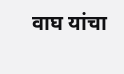वाघ यांचा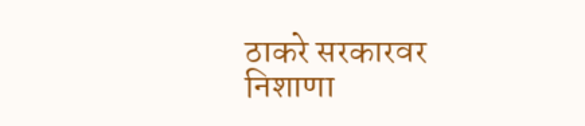ठाकरे सरकारवर निशाणा